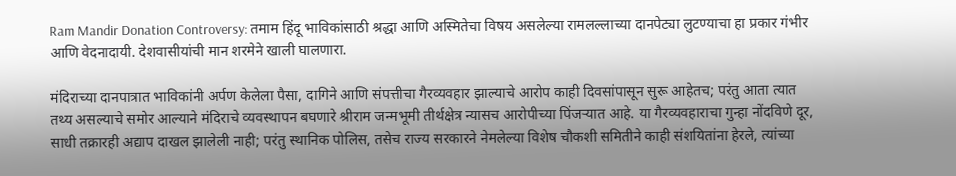Ram Mandir Donation Controversy: तमाम हिंदू भाविकांसाठी श्रद्धा आणि अस्मितेचा विषय असलेल्या रामलल्लाच्या दानपेट्या लुटण्याचा हा प्रकार गंभीर आणि वेदनादायी. देशवासीयांची मान शरमेने खाली घालणारा.

मंदिराच्या दानपात्रात भाविकांनी अर्पण केलेला पैसा, दागिने आणि संपत्तीचा गैरव्यवहार झाल्याचे आरोप काही दिवसांपासून सुरू आहेतच; परंतु आता त्यात तथ्य असल्याचे समोर आल्याने मंदिराचे व्यवस्थापन बघणारे श्रीराम जन्मभूमी तीर्थक्षेत्र न्यासच आरोपीच्या पिंजऱ्यात आहे. या गैरव्यवहाराचा गुन्हा नोंदविणे दूर, साधी तक्रारही अद्याप दाखल झालेली नाही; परंतु स्थानिक पोलिस, तसेच राज्य सरकारने नेमलेल्या विशेष चौकशी समितीने काही संशयितांना हेरले, त्यांच्या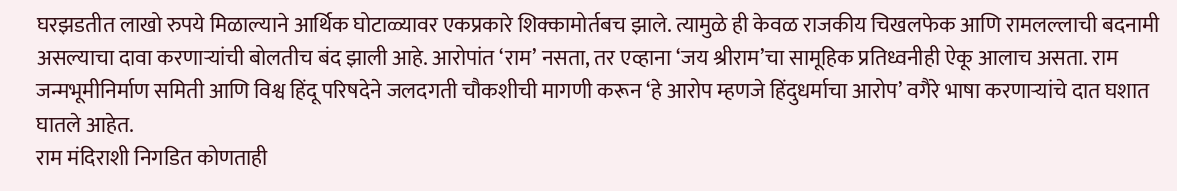घरझडतीत लाखो रुपये मिळाल्याने आर्थिक घोटाळ्यावर एकप्रकारे शिक्कामोर्तबच झाले. त्यामुळे ही केवळ राजकीय चिखलफेक आणि रामलल्लाची बदनामी असल्याचा दावा करणाऱ्यांची बोलतीच बंद झाली आहे. आरोपांत ‘राम’ नसता, तर एव्हाना ‘जय श्रीराम’चा सामूहिक प्रतिध्वनीही ऐकू आलाच असता. राम जन्मभूमीनिर्माण समिती आणि विश्व हिंदू परिषदेने जलदगती चौकशीची मागणी करून ‘हे आरोप म्हणजे हिंदुधर्माचा आरोप’ वगैरे भाषा करणाऱ्यांचे दात घशात घातले आहेत.
राम मंदिराशी निगडित कोणताही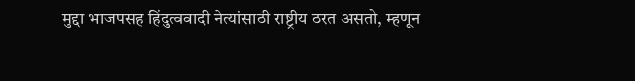मुद्दा भाजपसह हिंदुत्ववादी नेत्यांसाठी राष्ट्रीय ठरत असतो, म्हणून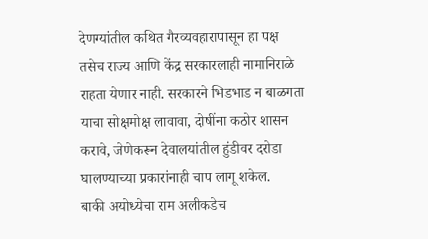देणग्यांतील कथित गैरव्यवहारापासून हा पक्ष तसेच राज्य आणि केंद्र सरकारलाही नामानिराळे राहता येणार नाही. सरकारने भिडभाड न बाळगता याचा सोक्षमोक्ष लावावा, दोषींना कठोर शासन करावे, जेणेकरून देवालयांतील हुंडीवर दरोडा घालण्याच्या प्रकारांनाही चाप लागू शकेल.
बाकी अयोध्येचा राम अलीकडेच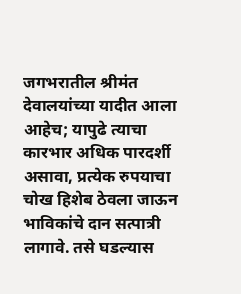जगभरातील श्रीमंत देवालयांच्या यादीत आला आहेच; यापुढे त्याचा कारभार अधिक पारदर्शी असावा, प्रत्येक रुपयाचा चोख हिशेब ठेवला जाऊन भाविकांचे दान सत्पात्री लागावे. तसे घडल्यास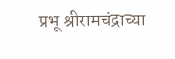प्रभू श्रीरामचंद्राच्या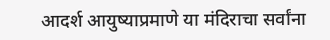आदर्श आयुष्याप्रमाणे या मंदिराचा सर्वांना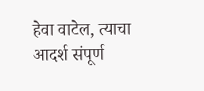हेवा वाटेल, त्याचा आदर्श संपूर्ण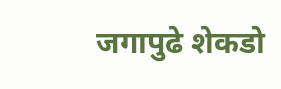जगापुढे शेकडो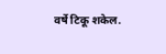वर्षे टिकू शकेल.